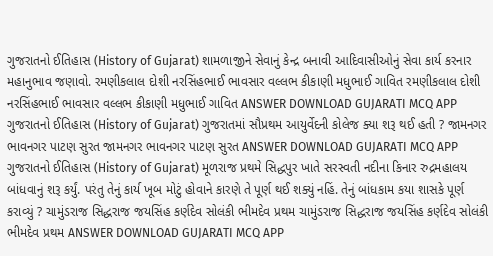ગુજરાતનો ઈતિહાસ (History of Gujarat) શામળાજીને સેવાનું કેન્દ્ર બનાવી આદિવાસીઓનું સેવા કાર્ય કરનાર મહાનુભાવ જણાવો. રમણીકલાલ દોશી નરસિંહભાઈ ભાવસાર વલ્લભ કીકાણી મધુભાઈ ગાવિત રમણીકલાલ દોશી નરસિંહભાઈ ભાવસાર વલ્લભ કીકાણી મધુભાઈ ગાવિત ANSWER DOWNLOAD GUJARATI MCQ APP
ગુજરાતનો ઈતિહાસ (History of Gujarat) ગુજરાતમાં સૌપ્રથમ આયુર્વેદની કોલેજ ક્યા શરૂ થઈ હતી ? જામનગર ભાવનગર પાટણ સુરત જામનગર ભાવનગર પાટણ સુરત ANSWER DOWNLOAD GUJARATI MCQ APP
ગુજરાતનો ઈતિહાસ (History of Gujarat) મૂળરાજ પ્રથમે સિદ્ધપુર ખાતે સરસ્વતી નદીના કિનાર રુદ્રમહાલય બાંધવાનું શરૂ કર્યું. પરંતુ તેનું કાર્ય ખૂબ મોટું હોવાને કારણે તે પૂર્ણ થઈ શક્યું નહિં. તેનું બાંધકામ કયા શાસકે પૂર્ણ કરાવ્યું ? ચામુંડરાજ સિદ્ધરાજ જયસિંહ કર્ણદેવ સોલંકી ભીમદેવ પ્રથમ ચામુંડરાજ સિદ્ધરાજ જયસિંહ કર્ણદેવ સોલંકી ભીમદેવ પ્રથમ ANSWER DOWNLOAD GUJARATI MCQ APP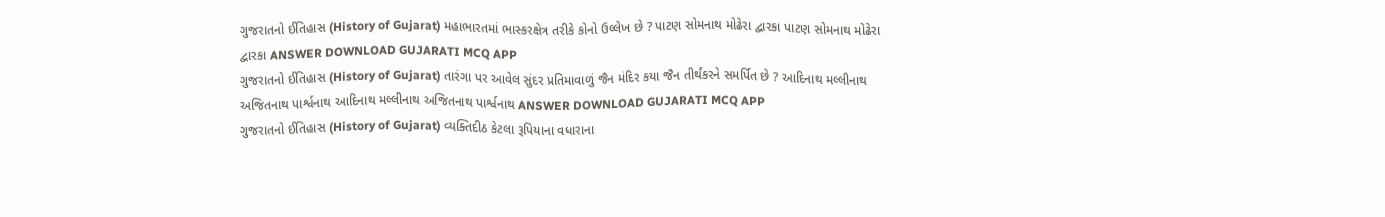ગુજરાતનો ઈતિહાસ (History of Gujarat) મહાભારતમાં ભાસ્કરક્ષેત્ર તરીકે કોનો ઉલ્લેખ છે ? પાટણ સોમનાથ મોઢેરા દ્વારકા પાટણ સોમનાથ મોઢેરા દ્વારકા ANSWER DOWNLOAD GUJARATI MCQ APP
ગુજરાતનો ઈતિહાસ (History of Gujarat) તારંગા પર આવેલ સુંદર પ્રતિમાવાળું જૈન મંદિર કયા જૈન તીર્થંકરને સમર્પિત છે ? આદિનાથ મલ્લીનાથ અજિતનાથ પાર્શ્વનાથ આદિનાથ મલ્લીનાથ અજિતનાથ પાર્શ્વનાથ ANSWER DOWNLOAD GUJARATI MCQ APP
ગુજરાતનો ઈતિહાસ (History of Gujarat) વ્યક્તિદીઠ કેટલા રૂપિયાના વધારાના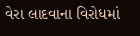વેરા લાદવાના વિરોધમાં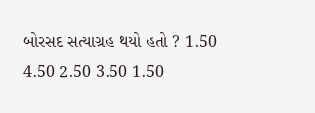બોરસદ સત્યાગ્રહ થયો હતો ? 1.50 4.50 2.50 3.50 1.50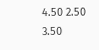4.50 2.50 3.50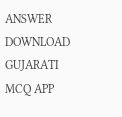ANSWER DOWNLOAD GUJARATI MCQ APP